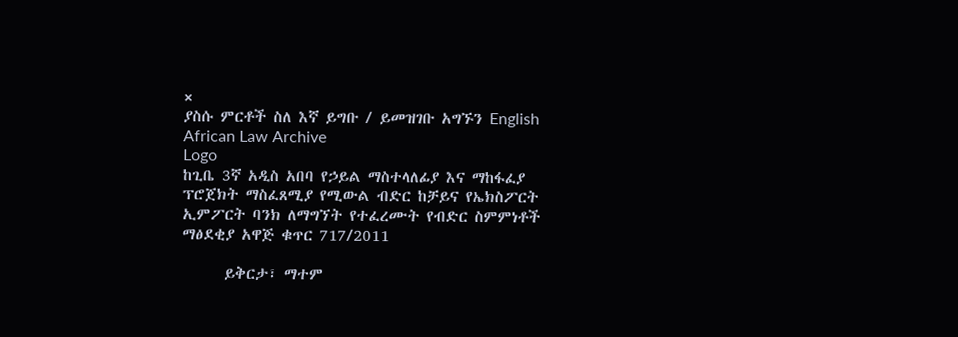×
ያስሱ ምርቶች ስለ እኛ ይግቡ / ይመዝገቡ አግኙን English
African Law Archive
Logo
ከጊቤ 3ኛ አዲስ አበባ የኃይል ማስተላለፊያ እና ማከፋፈያ ፕሮጀክት ማስፈጸሚያ የሚውል ብድር ከቻይና የኤክስፖርት ኢምፖርት ባንክ ለማግኘት የተፈረሙት የብድር ስምምነቶች ማፅደቂያ አዋጅ ቁጥር 717/2011

      ይቅርታ፣ ማተም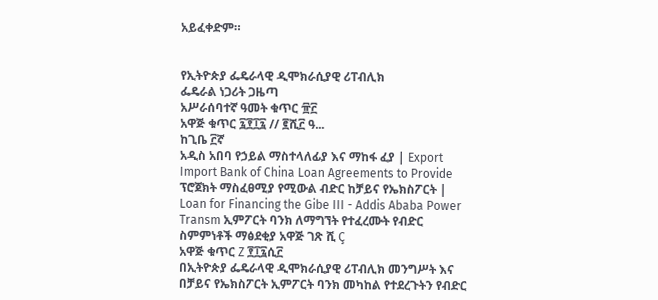አይፈቀድም።


የኢትዮጵያ ፌዴራላዊ ዲሞክራሲያዊ ሪፐብሊክ
ፌዴራል ነጋሪት ጋዜጣ
አሥራሰባተኛ ዓመት ቁጥር ፹፫
አዋጅ ቁጥር ፯፻፲፯ // ፪ሺ፫ ዓ...
ከጊቤ ፫ኛ
አዲስ አበባ የኃይል ማስተላለፊያ እና ማከፋ ፈያ | Export Import Bank of China Loan Agreements to Provide ፕሮጀክት ማስፈፀሚያ የሚውል ብድር ከቻይና የኤክስፖርት | Loan for Financing the Gibe III - Addis Ababa Power Transm ኢምፖርት ባንክ ለማግኘት የተፈረሙት የብድር ስምምነቶች ማፅደቂያ አዋጅ ገጽ ሺ Ç
አዋጅ ቁጥር Z ፻፲፯ሲ፫
በኢትዮጵያ ፌዴራላዊ ዲሞክራሲያዊ ሪፐብሊክ መንግሥት እና በቻይና የኤክስፖርት ኢምፖርት ባንክ መካከል የተደረጉትን የብድር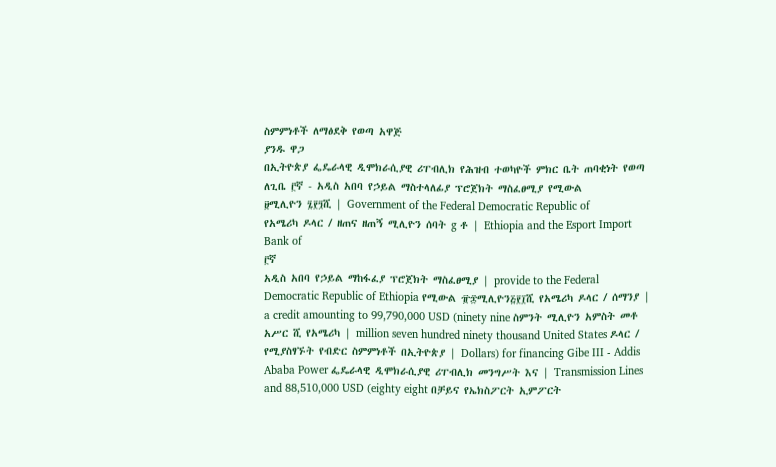ስምምነቶች ለማፅደቅ የወጣ አዋጅ
ያንዱ ዋጋ
በኢትዮጵያ ፌዴራላዊ ዲሞክራሲያዊ ሪፐብሊክ የሕዝብ ተወካዮች ምክር ቤት ጠባቂነት የወጣ
ለጊቤ ፫ኛ - አዲስ አበባ የኃይል ማስተላለፊያ ፕሮጀክት ማስፈፀሚያ የሚውል
፱ሚሊዮን ፯፻፺ሺ | Government of the Federal Democratic Republic of
የአሜሪካ ዶላር / ዘጠና ዘጠኝ ሚሊዮን ሰባት g ቶ | Ethiopia and the Esport Import Bank of
፫ኛ
አዲስ አበባ የኃይል ማከፋፈያ ፕሮጀክት ማስፈፀሚያ | provide to the Federal Democratic Republic of Ethiopia የሚውል ፹፷ሚሊዮን፭፻፲ሺ የአሜሪካ ዶላር / ሰማንያ | a credit amounting to 99,790,000 USD (ninety nine ስምንት ሚሊዮን አምስት መቶ አሥር ሺ የአሜሪካ | million seven hundred ninety thousand United States ዶላር / የሚያስፃኙት የብድር ስምምነቶች በኢትዮጵያ | Dollars) for financing Gibe III - Addis Ababa Power ፌዴራላዊ ዲሞክራሲያዊ ሪፐብሊክ መንግሥት እና | Transmission Lines and 88,510,000 USD (eighty eight በቻይና የኤክስፖርት ኢምፖርት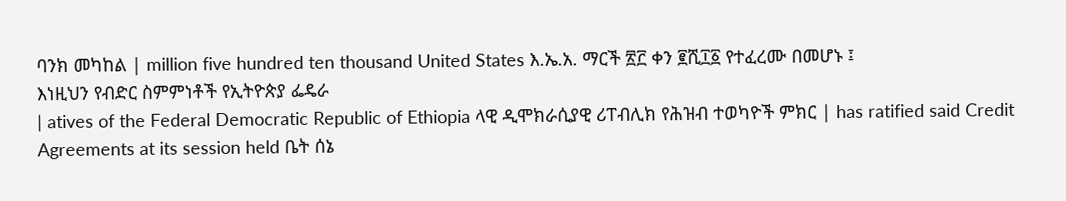ባንክ መካከል | million five hundred ten thousand United States እ.ኤ.አ. ማርች ፳፫ ቀን ፪ሺ፲፩ የተፈረሙ በመሆኑ ፤
እነዚህን የብድር ስምምነቶች የኢትዮጵያ ፌዴራ
| atives of the Federal Democratic Republic of Ethiopia ላዊ ዲሞክራሲያዊ ሪፐብሊክ የሕዝብ ተወካዮች ምክር | has ratified said Credit Agreements at its session held ቤት ሰኔ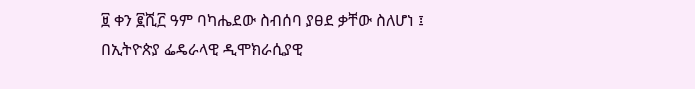፱ ቀን ፪ሺ፫ ዓም ባካሔደው ስብሰባ ያፀደ ቃቸው ስለሆነ ፤
በኢትዮጵያ ፌዴራላዊ ዲሞክራሲያዊ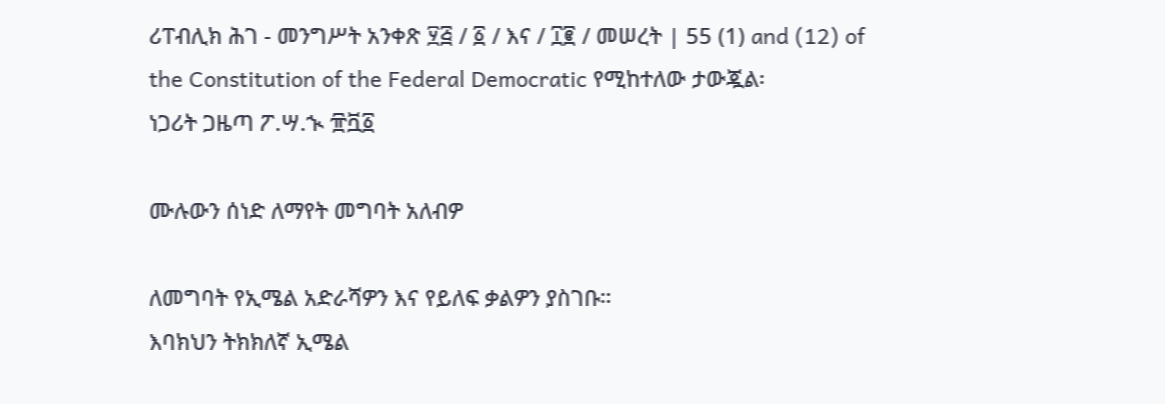ሪፐብሊክ ሕገ - መንግሥት አንቀጽ ፶፭ / ፩ / እና / ፲፪ / መሠረት | 55 (1) and (12) of the Constitution of the Federal Democratic የሚከተለው ታውጇል፡
ነጋሪት ጋዜጣ ፖ.ሣ.ኊ ፹ቯ፩

ሙሉውን ሰነድ ለማየት መግባት አለብዎ

ለመግባት የኢሜል አድራሻዎን እና የይለፍ ቃልዎን ያስገቡ።
እባክህን ትክክለኛ ኢሜል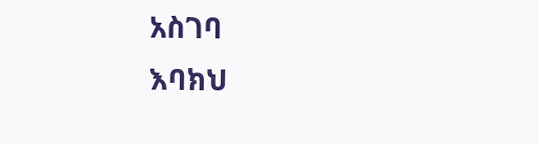አስገባ
እባክህ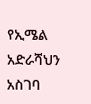የኢሜል አድራሻህን አስገባ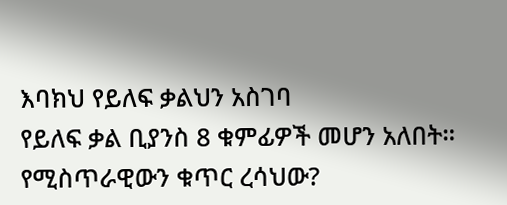እባክህ የይለፍ ቃልህን አስገባ
የይለፍ ቃል ቢያንስ 8 ቁምፊዎች መሆን አለበት።
የሚስጥራዊውን ቁጥር ረሳህው?